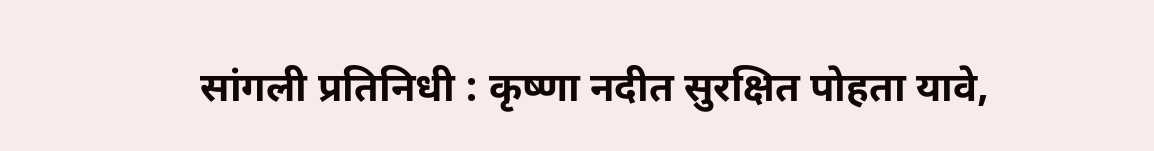सांगली प्रतिनिधी : कृष्णा नदीत सुरक्षित पोहता यावे,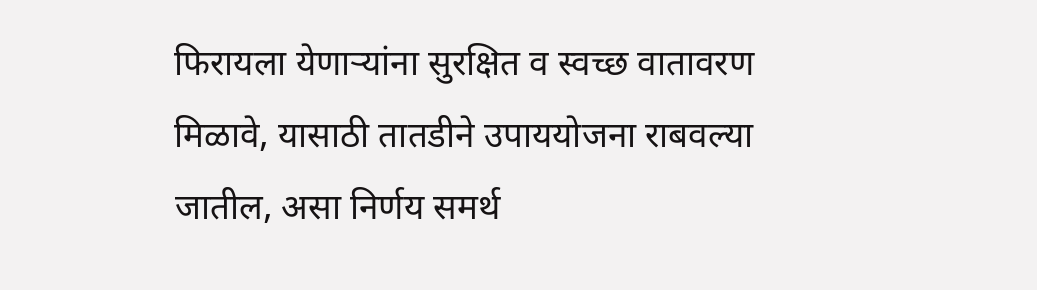फिरायला येणाऱ्यांना सुरक्षित व स्वच्छ वातावरण मिळावे, यासाठी तातडीने उपाययोजना राबवल्या जातील, असा निर्णय समर्थ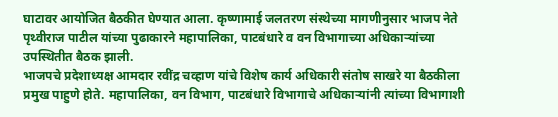घाटावर आयोजित बैठकीत घेण्यात आला. कृष्णामाई जलतरण संस्थेच्या मागणीनुसार भाजप नेते पृथ्वीराज पाटील यांच्या पुढाकारने महापालिका, पाटबंधारे व वन विभागाच्या अधिकाऱ्यांच्या उपस्थितीत बैठक झाली.
भाजपचे प्रदेशाध्यक्ष आमदार रवींद्र चव्हाण यांचे विशेष कार्य अधिकारी संतोष साखरे या बैठकीला प्रमुख पाहुणे होते. महापालिका, वन विभाग, पाटबंधारे विभागाचे अधिकाऱ्यांनी त्यांच्या विभागाशी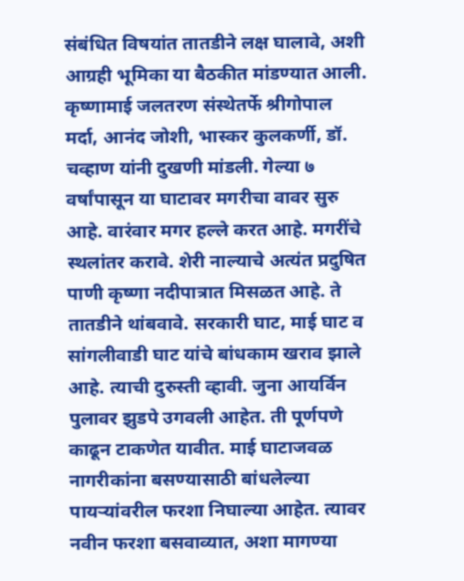संबंधित विषयांत तातडीने लक्ष घालावे, अशी आग्रही भूमिका या बैठकीत मांडण्यात आली. कृष्णामाई जलतरण संस्थेतर्फे श्रीगोपाल मर्दा, आनंद जोशी, भास्कर कुलकर्णी, डॉ. चव्हाण यांनी दुखणी मांडली. गेल्या ७ वर्षांपासून या घाटावर मगरीचा वावर सुरु आहे. वारंवार मगर हल्ले करत आहे. मगरींचे स्थलांतर करावे. शेरी नाल्याचे अत्यंत प्रदुषित पाणी कृष्णा नदीपात्रात मिसळत आहे. ते तातडीने थांबवावे. सरकारी घाट, माई घाट व सांगलीवाडी घाट यांचे बांधकाम खराव झाले आहे. त्याची दुरुस्ती व्हावी. जुना आयर्विन पुलावर झुडपे उगवली आहेत. ती पूर्णपणे काढून टाकणेत यावीत. माई घाटाजवळ नागरीकांना बसण्यासाठी बांधलेल्या पायऱ्यांवरील फरशा निघाल्या आहेत. त्यावर नवीन फरशा बसवाव्यात, अशा मागण्या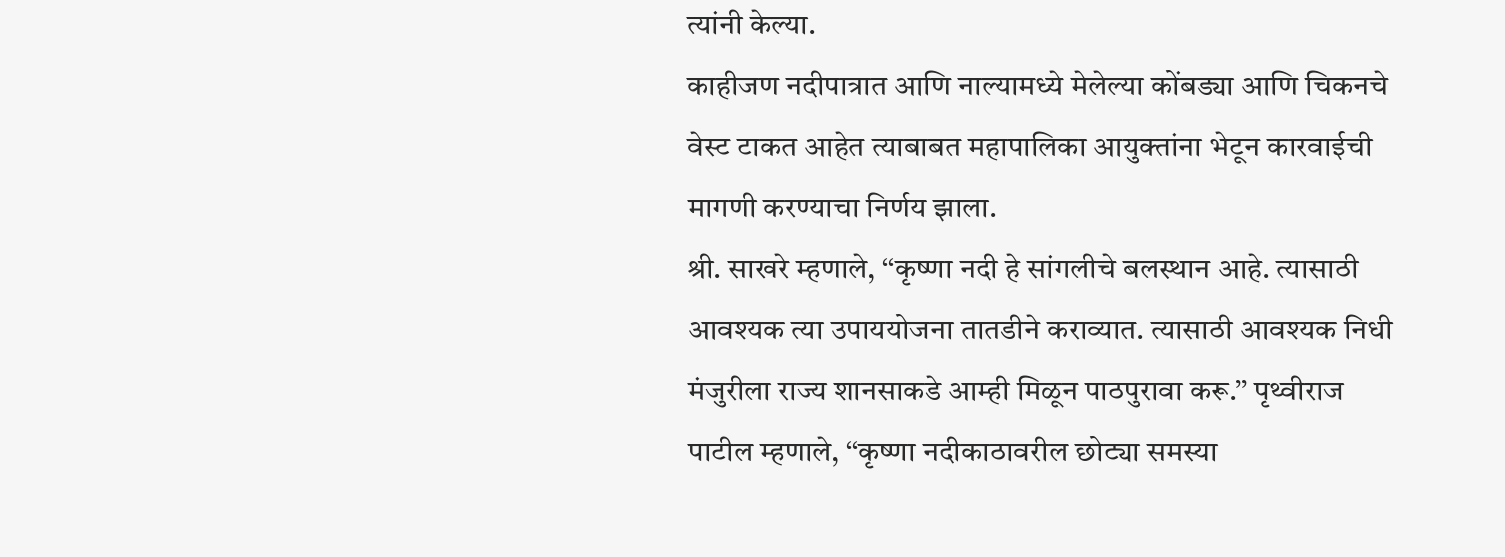त्यांनी केल्या.
काहीजण नदीपात्रात आणि नाल्यामध्ये मेलेल्या कोंबड्या आणि चिकनचे वेस्ट टाकत आहेत त्याबाबत महापालिका आयुक्तांना भेटून कारवाईची मागणी करण्याचा निर्णय झाला.
श्री. साखरे म्हणाले, ‘‘कृष्णा नदी हे सांगलीचे बलस्थान आहे. त्यासाठी आवश्यक त्या उपाययोजना तातडीने कराव्यात. त्यासाठी आवश्यक निधी मंजुरीला राज्य शानसाकडे आम्ही मिळून पाठपुरावा करू.’’ पृथ्वीराज पाटील म्हणाले, ‘‘कृष्णा नदीकाठावरील छोट्या समस्या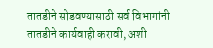तातडीने सोडवण्यासाठी सर्व विभागांनी तातडीने कार्यवाही करावी, अशी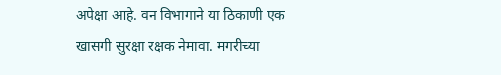अपेक्षा आहे. वन विभागाने या ठिकाणी एक खासगी सुरक्षा रक्षक नेमावा. मगरीच्या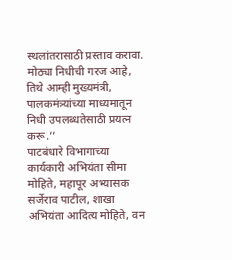स्थलांतरासाठी प्रस्ताव करावा. मोठ्या निधीची गरज आहे, तिथे आम्ही मुख्यमंत्री, पालकमंत्र्यांच्या माध्यमातून निधी उपलब्धतेसाठी प्रयत्न करू.’’
पाटबंधारे विभागाच्या कार्यकारी अभियंता सीमा मोहिते, महापूर अभ्यासक सर्जेराव पाटील, शाखा अभियंता आदित्य मोहिते, वन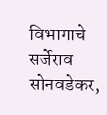विभागाचे सर्जेराव सोनवडेकर,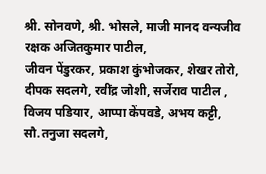श्री. सोनवणे, श्री. भोसले, माजी मानद वन्यजीव रक्षक अजितकुमार पाटील,
जीवन पेंडुरकर, प्रकाश कुंभोजकर, शेखर तोरो, दीपक सदलगे, रवींद्र जोशी, सर्जेराव पाटील , विजय पडियार, आप्पा केंपवडे, अभय कट्टी, सौ.तनुजा सदलगे,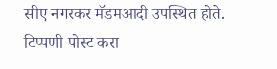सीए नगरकर मॅडमआदी उपस्थित होते.
टिप्पणी पोस्ट करा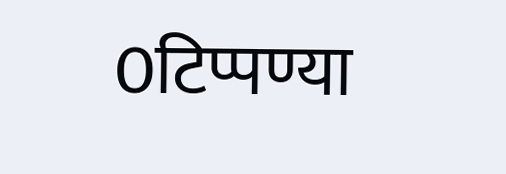0टिप्पण्या